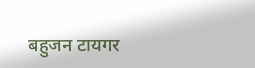बहुजन टायगर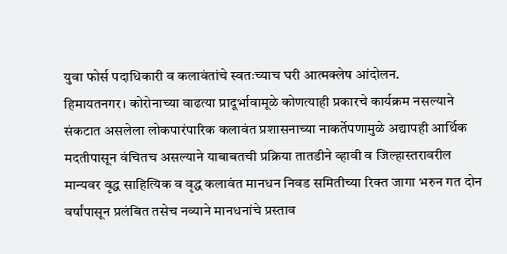युवा फोर्स पदाधिकारी व कलावंतांचे स्वतःच्याच घरी आत्मक्लेष आंदोलन.
हिमायतनगर। कोरोनाच्या वाढत्या प्रादूर्भावामूळे कोणत्याही प्रकारचे कार्यक्रम नसल्याने संकटात असलेला लोकपारंपारिक कलावंत प्रशासनाच्या नाकर्तेपणामुळे अद्यापही आर्थिक मदतीपासून वंचितच असल्याने याबाबतची प्रक्रिया तातडीने व्हावी व जिल्हास्तरावरील मान्यवर वृद्ध साहित्यिक व वृद्ध कलावंत मानधन निवड समितीच्या रिक्त जागा भरुन गत दोन वर्षांपासून प्रलंबित तसेच नव्याने मानधनांचे प्रस्ताव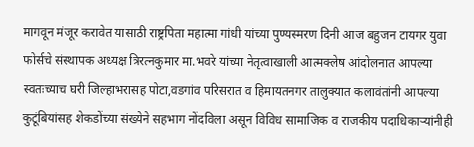मागवून मंजूर करावेत यासाठी राष्ट्रपिता महात्मा गांधी यांच्या पुण्यस्मरण दिनी आज बहुजन टायगर युवा फोर्सचे संस्थापक अध्यक्ष त्रिरत्नकुमार मा.भवरे यांच्या नेतृत्वाखाली आत्मक्लेष आंदोलनात आपल्या स्वतःच्याच घरी जिल्हाभरासह पोटा,वडगांव परिसरात व हिमायतनगर तालुक्यात कलावंतांनी आपल्या कुटूंबियांसह शेकडोंच्या संख्येने सहभाग नोंदविला असून विविध सामाजिक व राजकीय पदाधिकाऱ्यांनीही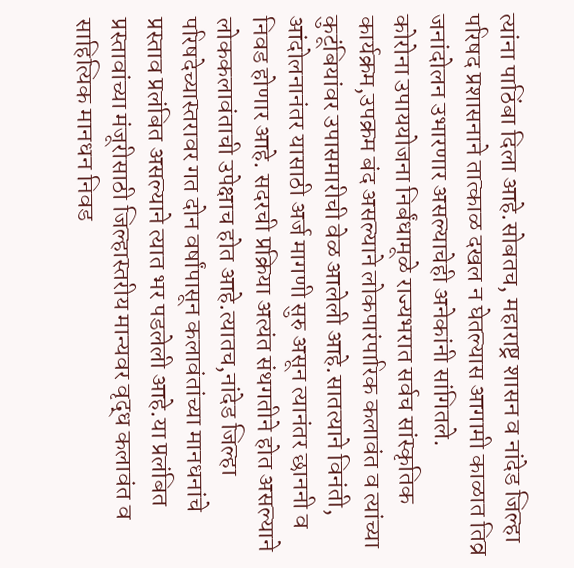त्यांना पाठिंबा दिला आहे.सोबतच, महाराष्ट्र शासन व नांदेड जिल्हा परिषद प्रशासनाने तात्काळ दखल न घेतल्यास आगामी काळात तिव्र जनांदोलन उभारणार असल्याचेही अनेकांनी सांगितले.
कोरोना उपाययोजना निर्बंधामूळे राज्यभरात सर्वच सांस्कृतिक कार्यक्रम,उपक्रम बंद असल्याने लोकपारंपारिक कलावंत व त्यांच्या कुटूंबियांवर उपासमारीची वेळ आलेली आहे.सातत्याने विनंती, आंदोलनानंतर यासाठी अर्ज मागणी सुरु असून त्यानंतर छाननी व निवड होणार आहे. सदरची प्रक्रिया अत्यंत संथगतीने होत असल्याने लोककलावंताची उपेक्षाच होत आहे.त्यातच,नांदेड जिल्हा परिषदेच्यास्तरावर गत दोन वर्षांपासून कलावंतांच्या मानधनांचे प्रस्ताव प्रलंबित असल्याने त्यात भर पडलेली आहे.या प्रलंबित प्रस्तावांच्या मंजूरीसाठी जिल्हास्तरीय मान्यवर वृद्ध कलावंत व साहित्यिक मानधन निवड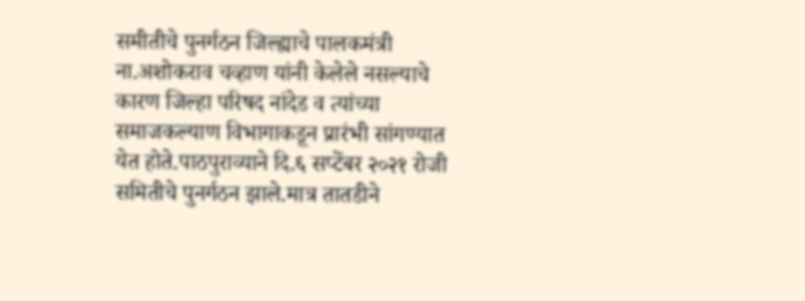समीतीचे पुनर्गठन जिल्ह्याचे पालकमंत्री ना.अशोकराव चव्हाण यांनी केलेले नसल्याचे कारण जिल्हा परिषद नांदेड व त्यांच्या समाजकल्याण विभागाकडून प्रारंभी सांगण्यात येत होते.पाठपुराव्याने दि.६ सप्टेंबर २०२१ रोजी समितीचे पुनर्गठन झाले.मात्र तातडीने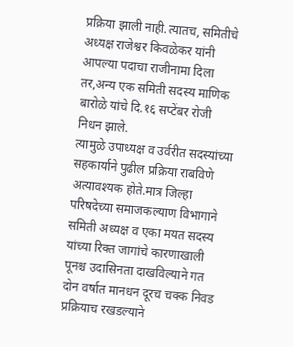प्रक्रिया झाली नाही.त्यातच, समितीचे अध्यक्ष राजेश्वर किवळेकर यांनी आपल्या पदाचा राजीनामा दिला तर,अन्य एक समिती सदस्य माणिक बारोळे यांचे दि.१६ सप्टेंबर रोजी निधन झाले.
त्यामुळे उपाध्यक्ष व उर्वरीत सदस्यांच्या सहकार्याने पुढील प्रक्रिया राबविणे अत्यावश्यक होते.मात्र जिल्हा परिषदेच्या समाजकल्याण विभागाने समिती अध्यक्ष व एका मयत सदस्य यांच्या रिक्त जागांचे कारणाखाली पूनश्च उदासिनता दाखविल्याने गत दोन वर्षात मानधन दूरच चक्क निवड प्रक्रियाच रखडल्याने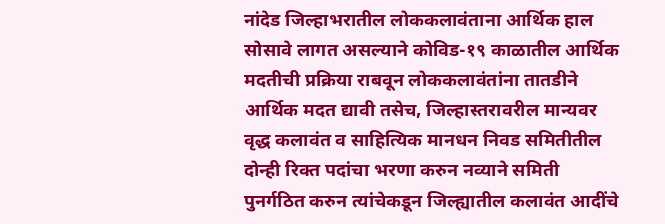नांदेड जिल्हाभरातील लोककलावंताना आर्थिक हाल सोसावे लागत असल्याने कोविड-१९ काळातील आर्थिक मदतीची प्रक्रिया राबवून लोककलावंतांना तातडीने आर्थिक मदत द्यावी तसेच, जिल्हास्तरावरील मान्यवर वृद्ध कलावंत व साहित्यिक मानधन निवड समितीतील दोन्ही रिक्त पदांचा भरणा करुन नव्याने समिती पुनर्गठित करुन त्यांचेकडून जिल्ह्यातील कलावंत आदींचे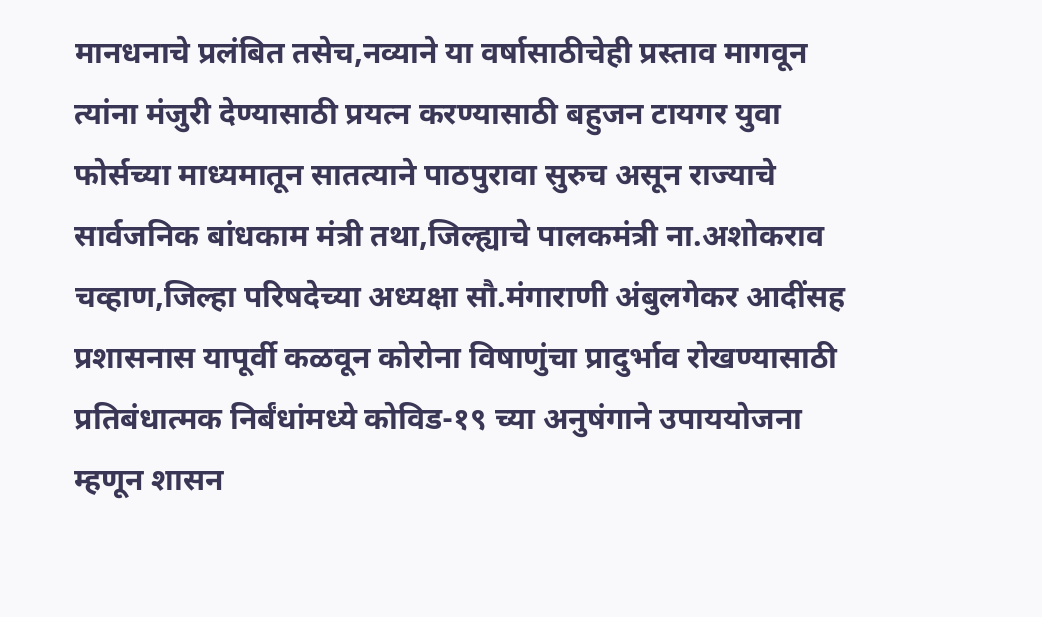मानधनाचे प्रलंबित तसेच,नव्याने या वर्षासाठीचेही प्रस्ताव मागवून त्यांना मंजुरी देण्यासाठी प्रयत्न करण्यासाठी बहुजन टायगर युवा फोर्सच्या माध्यमातून सातत्याने पाठपुरावा सुरुच असून राज्याचे सार्वजनिक बांधकाम मंत्री तथा,जिल्ह्याचे पालकमंत्री ना.अशोकराव चव्हाण,जिल्हा परिषदेच्या अध्यक्षा सौ.मंगाराणी अंबुलगेकर आदींसह प्रशासनास यापूर्वी कळवून कोरोना विषाणुंचा प्रादुर्भाव रोखण्यासाठी प्रतिबंधात्मक निर्बंधांमध्ये कोविड-१९ च्या अनुषंगाने उपाययोजना म्हणून शासन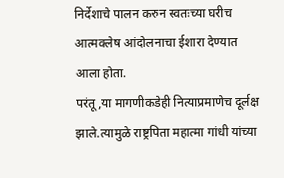निर्देशाचे पालन करुन स्वतःच्या घरीच आत्मक्लेष आंदोलनाचा ईशारा देण्यात आला होता.
परंतू,या मागणीकडेही नित्याप्रमाणेच दूर्लक्ष झाले.त्यामुळे राष्ट्रपिता महात्मा गांधी यांच्या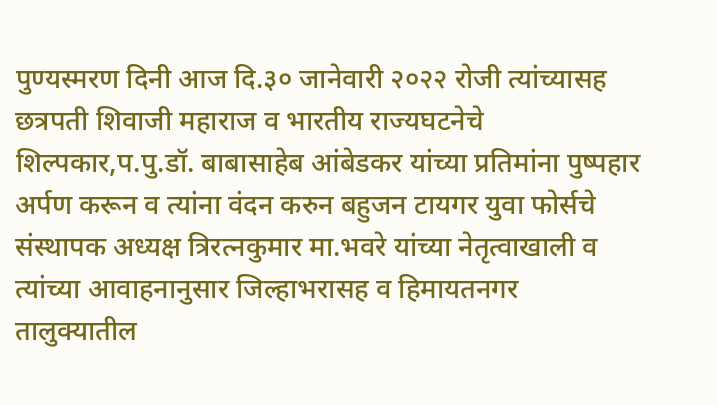पुण्यस्मरण दिनी आज दि.३० जानेवारी २०२२ रोजी त्यांच्यासह छत्रपती शिवाजी महाराज व भारतीय राज्यघटनेचे शिल्पकार,प.पु.डॉ. बाबासाहेब आंबेडकर यांच्या प्रतिमांना पुष्पहार अर्पण करून व त्यांना वंदन करुन बहुजन टायगर युवा फोर्सचे संस्थापक अध्यक्ष त्रिरत्नकुमार मा.भवरे यांच्या नेतृत्वाखाली व त्यांच्या आवाहनानुसार जिल्हाभरासह व हिमायतनगर तालुक्यातील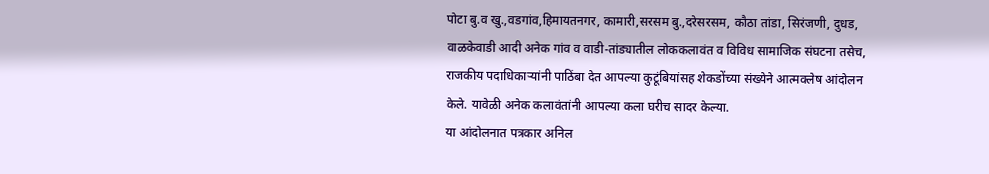पोटा बु.व खु.,वडगांव,हिमायतनगर, कामारी,सरसम बु.,दरेसरसम, कौठा तांडा, सिरंजणी, दुधड, वाळकेवाडी आदी अनेक गांव व वाडी-तांड्यातील लोककलावंत व विविध सामाजिक संघटना तसेच, राजकीय पदाधिकाऱ्यांनी पाठिंबा देत आपल्या कुटूंबियांसह शेकडोंच्या संख्येने आत्मक्लेष आंदोलन केले. यावेळी अनेक कलावंतांनी आपल्या कला घरीच सादर केल्या.
या आंदोलनात पत्रकार अनिल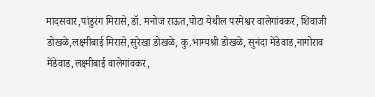मादसवार,पांडुरंग मिरासे,डॉ. मनोज राऊत,पोटा येथील परमेश्वर वालेगांवकर, शिवाजी डोखळे,लक्ष्मीबाई मिरासे,सुरेखा डोखळे, कु.भाग्यश्री डोखळे, सुनंदा मेंडेवाड,नागोराव मेंडेवाड,लक्ष्मीबाई वालेगांवकर,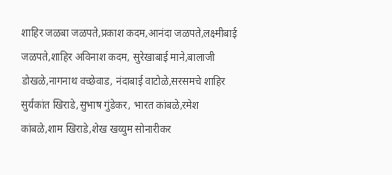शाहिर जळबा जळपते,प्रकाश कदम,आनंदा जळपते,लक्ष्मीबाई जळपते,शाहिर अविनाश कदम, सुरेखाबाई माने,बालाजी डोखळे,नागनाथ वच्छेवाड, नंदाबाई वाटोळे,सरसमचे शाहिर सुर्यकांत खिराडे,सुभाष गुंडेकर, भारत कांबळे,रमेश कांबळे,शाम खिराडे,शेख खय्युम सोनारीकर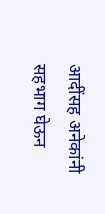आदींसह अनेकांनी सहभाग घेऊन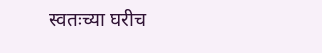स्वतःच्या घरीच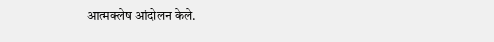आत्मक्लेष आंदोलन केले.